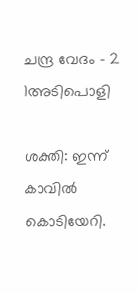ചന്ദ്ര വേദം – 2 1അടിപൊളി

ശക്തി: ഇന്ന് കാവിൽ കൊടിയേറി.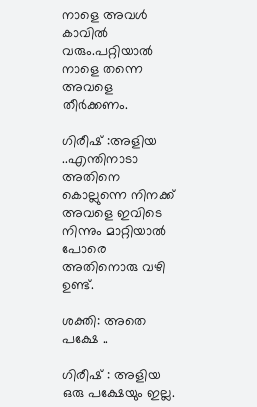നാളെ അവൾ കാവിൽ വരും.പറ്റിയാൽ നാളെ തന്നെ അവളെ തീർക്കണം.

ഗിരീഷ് :അളിയ ..എന്തിനാടാ അതിനെ കൊല്ലുന്നെ നിനക്ക് അവളെ ഇവിടെ നിന്നും മാറ്റിയാൽ പോരെ അതിനൊരു വഴി ഉണ്ട്.

ശക്തി: അതെ പക്ഷേ ..

ഗിരീഷ് : അളിയ ഒരു പക്ഷേയും ഇല്ല.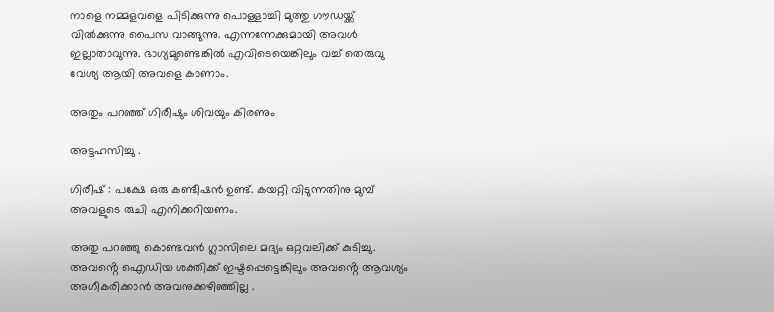നാളെ നമ്മളവളെ പിടിക്കുന്നു പൊള്ളാച്ചി മുത്തു ഗൗഡയ്ക്ക് വിൽക്കുന്നു പൈസ വാങ്ങുന്നു. എന്നന്നേക്കുമായി അവൾ ഇല്ലാതാവുന്നു. ഭാഗ്യമുണ്ടെങ്കിൽ എവിടെയെങ്കിലും വച്ച് തെരുവു വേശ്യ ആയി അവളെ കാണാം.

അതും പറഞ്ഞ് ഗിരീഷും ശിവയും കിരണും

അട്ടഹസിച്ചു .

ഗിരീഷ് : പക്ഷേ ഒരു കണ്ടീഷൻ ഉണ്ട്. കയറ്റി വിടുന്നതിനു മുമ്പ് അവളുടെ രുചി എനിക്കറിയണം.

അതു പറഞ്ഞു കൊണ്ടവൻ ഗ്ലാസിലെ മദ്യം ഒറ്റവലിക്ക് കുടിച്ചു. അവൻ്റെ ഐഡിയ ശക്തിക്ക് ഇഷ്ടപ്പെട്ടെങ്കിലും അവൻ്റെ ആവശ്യം അഗീകരിക്കാൻ അവനുക്കഴിഞ്ഞില്ല .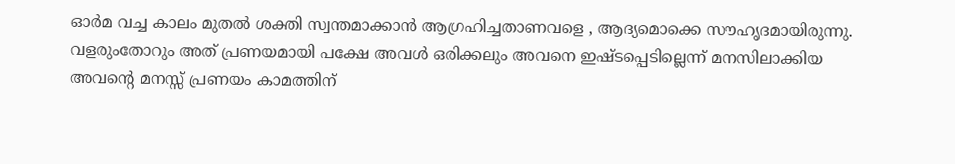ഓർമ വച്ച കാലം മുതൽ ശക്തി സ്വന്തമാക്കാൻ ആഗ്രഹിച്ചതാണവളെ , ആദ്യമൊക്കെ സൗഹൃദമായിരുന്നു. വളരുംതോറും അത് പ്രണയമായി പക്ഷേ അവൾ ഒരിക്കലും അവനെ ഇഷ്ടപ്പെടില്ലെന്ന് മനസിലാക്കിയ അവൻ്റെ മനസ്സ് പ്രണയം കാമത്തിന്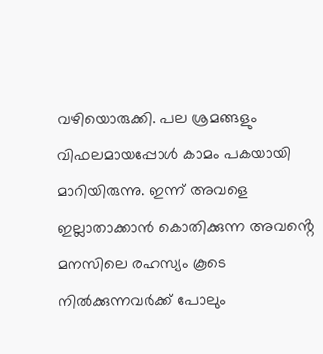വഴിയൊരുക്കി. പല ശ്രമങ്ങളും വിഫലമായപ്പോൾ കാമം പകയായി മാറിയിരുന്നു. ഇന്ന് അവളെ ഇല്ലാതാക്കാൻ കൊതിക്കുന്ന അവൻ്റെ മനസിലെ രഹസ്യം കൂടെ നിൽക്കുന്നവർക്ക് പോലും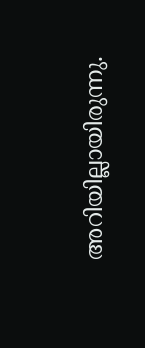അറിയില്ലായിരുന്നു.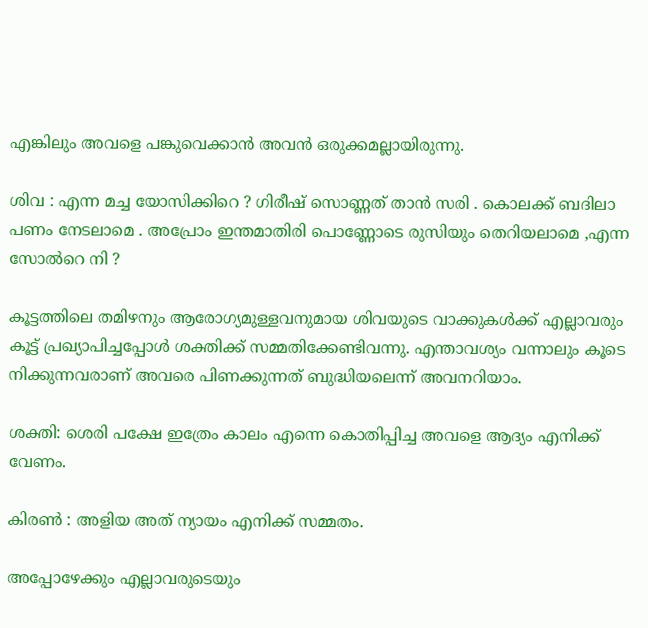എങ്കിലും അവളെ പങ്കുവെക്കാൻ അവൻ ഒരുക്കമല്ലായിരുന്നു.

ശിവ : എന്ന മച്ച യോസിക്കിറെ ? ഗിരീഷ് സൊണ്ണത് താൻ സരി . കൊലക്ക് ബദിലാ പണം നേടലാമെ . അപ്രോം ഇന്തമാതിരി പൊണ്ണോടെ രുസിയും തെറിയലാമെ ,എന്ന സോൽറെ നി ?

കൂട്ടത്തിലെ തമിഴനും ആരോഗ്യമുള്ളവനുമായ ശിവയുടെ വാക്കുകൾക്ക് എല്ലാവരും കൂട്ട് പ്രഖ്യാപിച്ചപ്പോൾ ശക്തിക്ക് സമ്മതിക്കേണ്ടിവന്നു. എന്താവശ്യം വന്നാലും കൂടെ നിക്കുന്നവരാണ് അവരെ പിണക്കുന്നത് ബുദ്ധിയലെന്ന് അവനറിയാം.

ശക്തി: ശെരി പക്ഷേ ഇത്രേം കാലം എന്നെ കൊതിപ്പിച്ച അവളെ ആദ്യം എനിക്ക് വേണം.

കിരൺ : അളിയ അത് ന്യായം എനിക്ക് സമ്മതം.

അപ്പോഴേക്കും എല്ലാവരുടെയും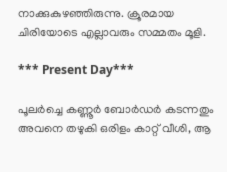നാക്കുകുഴഞ്ഞിരുന്നു. ക്രൂരമായ ചിരിയോടെ എല്ലാവരും സമ്മതം മൂളി.

*** Present Day***

പൂലർച്ചെ കണ്ണൂർ ബോർഡർ കടന്നതും അവനെ തഴുകി ഒരിളം കാറ്റ് വീശി, ആ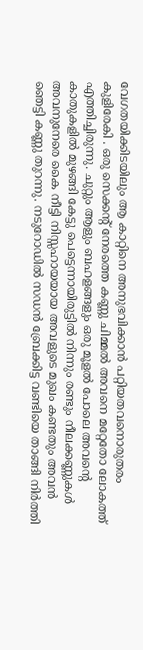വേഗതയിക്കിടയിലും ആ കാറ്റിനെ അനുഭവിക്കാൻ പറ്റിയതവനൊരുതരം കുളിരേകി . ഒരു സെക്കൻ്റ് നേരത്തെ കണ്ണു ചിമ്മൽ അവനെ മറ്റേതോ ലോകത്ത് എത്തിച്ചിരുന്നു. ചുറ്റും ആളും ബഹളങ്ങളും ഒരു മൂളൽ പോലെ അവൻ്റെ കാതുകളിൽ മുഴങ്ങി കേട്ടു പെട്ടെന്നായിരുട്ടിൽ നിന്നും രണ്ടും നീലക്കണ്ണുകൾ അവനുനേരെ കൈ നീട്ടി നിസ്സഹായയായ അവളുടെ മുഖം കണ്ടതും അവൻ ഞെട്ടി കണ്ണു തുറന്നു. നടുറോഡിൽ സഡൻ ബ്രേക്കിട്ട വണ്ടിയെ താങ്ങി നിർത്തി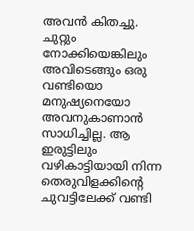അവൻ കിതച്ചു. ചുറ്റും നോക്കിയെങ്കിലും അവിടെങ്ങും ഒരു വണ്ടിയൊ മനുഷ്യനെയോ അവനുകാണാൻ സാധിച്ചില്ല. ആ ഇരുട്ടിലും വഴികാട്ടിയായി നിന്ന തെരുവിളക്കിൻ്റെ ചുവട്ടിലേക്ക് വണ്ടി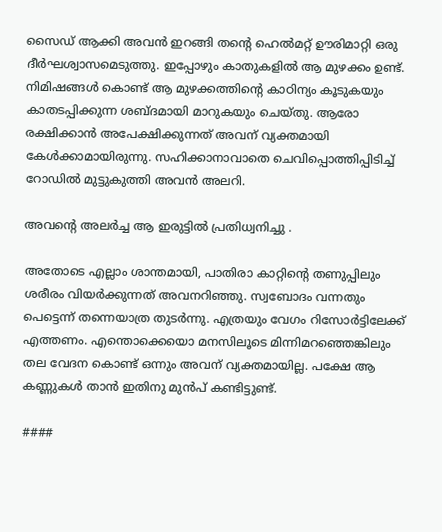സൈഡ് ആക്കി അവൻ ഇറങ്ങി തൻ്റെ ഹെൽമറ്റ് ഊരിമാറ്റി ഒരു ദീർഘശ്വാസമെടുത്തു. ഇപ്പോഴും കാതുകളിൽ ആ മുഴക്കം ഉണ്ട്. നിമിഷങ്ങൾ കൊണ്ട് ആ മുഴക്കത്തിൻ്റെ കാഠിന്യം കൂടുകയും കാതടപ്പിക്കുന്ന ശബ്ദമായി മാറുകയും ചെയ്തു. ആരോ രക്ഷിക്കാൻ അപേക്ഷിക്കുന്നത് അവന് വ്യക്തമായി കേൾക്കാമായിരുന്നു. സഹിക്കാനാവാതെ ചെവിപ്പൊത്തിപ്പിടിച്ച് റോഡിൽ മുട്ടുകുത്തി അവൻ അലറി.

അവൻ്റെ അലർച്ച ആ ഇരുട്ടിൽ പ്രതിധ്വനിച്ചു .

അതോടെ എല്ലാം ശാന്തമായി, പാതിരാ കാറ്റിൻ്റെ തണുപ്പിലും ശരീരം വിയർക്കുന്നത് അവനറിഞ്ഞു. സ്വബോദം വന്നതും പെട്ടെന്ന് തന്നെയാത്ര തുടർന്നു. എത്രയും വേഗം റിസോർട്ടിലേക്ക് എത്തണം. എന്തൊക്കെയൊ മനസിലൂടെ മിന്നിമറഞ്ഞെങ്കിലും തല വേദന കൊണ്ട് ഒന്നും അവന് വ്യക്തമായില്ല. പക്ഷേ ആ കണ്ണുകൾ താൻ ഇതിനു മുൻപ് കണ്ടിട്ടുണ്ട്.

####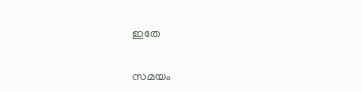ഇതേ

സമയം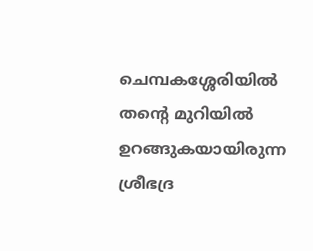ചെമ്പകശ്ശേരിയിൽ തൻ്റെ മുറിയിൽ ഉറങ്ങുകയായിരുന്ന ശ്രീഭദ്ര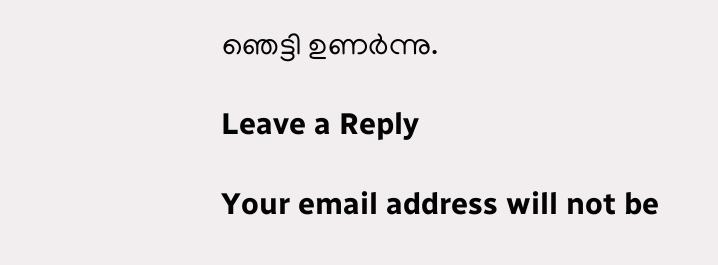ഞെട്ടി ഉണർന്നു.

Leave a Reply

Your email address will not be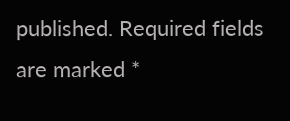published. Required fields are marked *